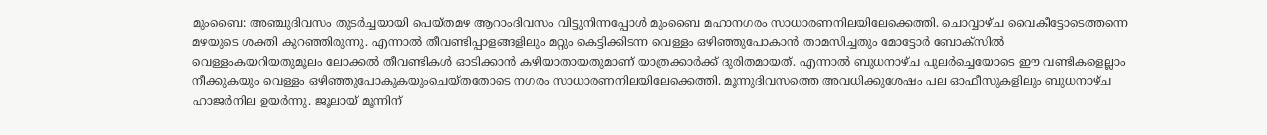മുംബൈ: അഞ്ചുദിവസം തുടർച്ചയായി പെയ്തമഴ ആറാംദിവസം വിട്ടുനിന്നപ്പോൾ മുംബൈ മഹാനഗരം സാധാരണനിലയിലേക്കെത്തി. ചൊവ്വാഴ്ച വൈകീട്ടോടെത്തന്നെ മഴയുടെ ശക്തി കുറഞ്ഞിരുന്നു. എന്നാൽ തീവണ്ടിപ്പാളങ്ങളിലും മറ്റും കെട്ടിക്കിടന്ന വെള്ളം ഒഴിഞ്ഞുപോകാൻ താമസിച്ചതും മോട്ടോർ ബോക്സിൽ വെള്ളംകയറിയതുമൂലം ലോക്കൽ തീവണ്ടികൾ ഓടിക്കാൻ കഴിയാതായതുമാണ് യാത്രക്കാർക്ക് ദുരിതമായത്. എന്നാൽ ബുധനാഴ്ച പുലർച്ചെയോടെ ഈ വണ്ടികളെല്ലാം നീക്കുകയും വെള്ളം ഒഴിഞ്ഞുപോകുകയുംചെയ്തതോടെ നഗരം സാധാരണനിലയിലേക്കെത്തി. മൂന്നുദിവസത്തെ അവധിക്കുശേഷം പല ഓഫീസുകളിലും ബുധനാഴ്ച ഹാജർനില ഉയർന്നു. ജൂലായ് മൂന്നിന്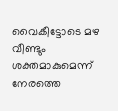വൈകീട്ടോടെ മഴ വീണ്ടും ശക്തമാകുമെന്ന് നേരത്തെ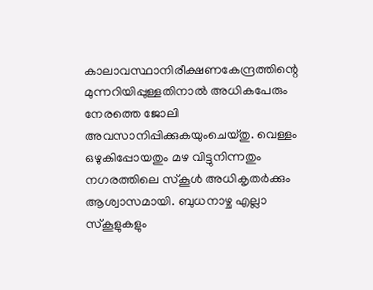കാലാവസ്ഥാനിരീക്ഷണകേന്ദ്രത്തിന്റെ മുന്നറിയിപ്പുള്ളതിനാൽ അധികപേരും നേരത്തെ ജോലി അവസാനിപ്പിക്കുകയുംചെയ്തു. വെള്ളം ഒഴുകിപ്പോയതും മഴ വിട്ടുനിന്നതും നഗരത്തിലെ സ്കൂൾ അധികൃതർക്കും ആശ്വാസമായി. ബുധനാഴ്ച എല്ലാ സ്കൂളുകളും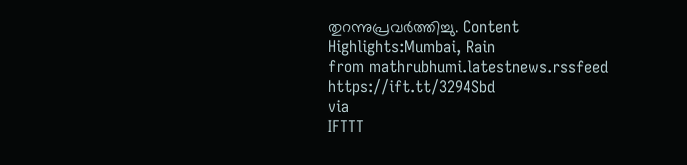തുറന്നുപ്രവർത്തിച്ചു. Content Highlights:Mumbai, Rain
from mathrubhumi.latestnews.rssfeed https://ift.tt/3294Sbd
via
IFTTT